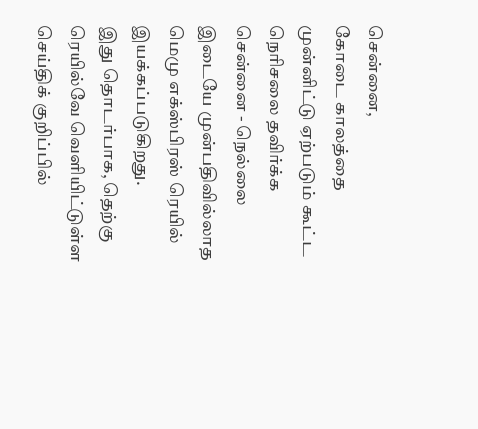சென்னை,
கோடை காலத்தை முன்னிட்டு ஏற்படும் கூட்ட நெரிசலை தவிர்க்க சென்னை - நெல்லை இடையே முன்பதிவில்லாத மெமு எக்ஸ்பிரஸ் ரெயில் இயக்கப்படுகிறது.
இது தொடர்பாக, தெற்கு ரெயில்வே வெளியிட்டுள்ள செய்திக் குறிப்பில்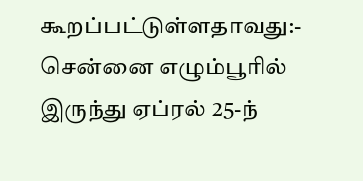கூறப்பட்டுள்ளதாவது:-
சென்னை எழும்பூரில் இருந்து ஏப்ரல் 25-ந்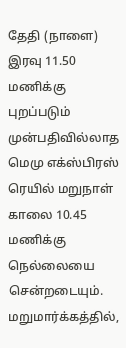தேதி (நாளை) இரவு 11.50 மணிக்கு புறப்படும் முன்பதிவில்லாத மெமு எக்ஸ்பிரஸ் ரெயில் மறுநாள் காலை 10.45 மணிக்கு நெல்லையை சென்றடையும்.
மறுமார்க்கத்தில்,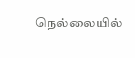நெல்லையில்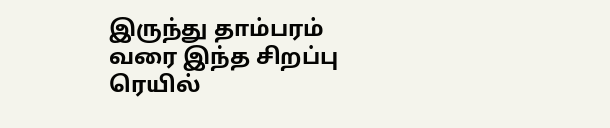இருந்து தாம்பரம் வரை இந்த சிறப்பு ரெயில்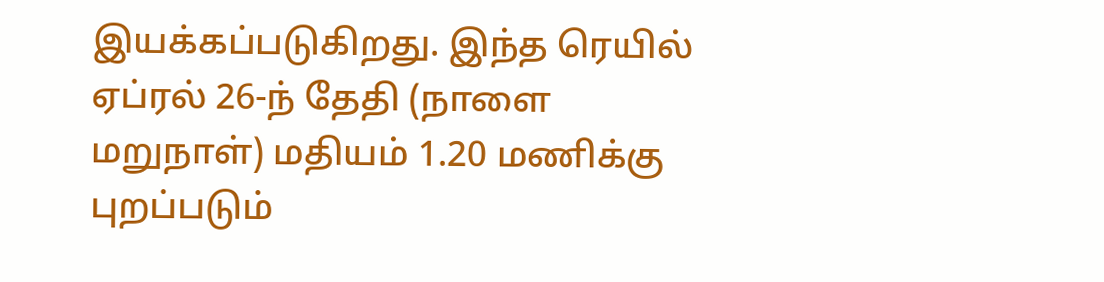இயக்கப்படுகிறது. இந்த ரெயில் ஏப்ரல் 26-ந் தேதி (நாளை மறுநாள்) மதியம் 1.20 மணிக்கு புறப்படும்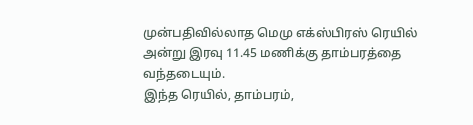முன்பதிவில்லாத மெமு எக்ஸ்பிரஸ் ரெயில் அன்று இரவு 11.45 மணிக்கு தாம்பரத்தை வந்தடையும்.
இந்த ரெயில், தாம்பரம்,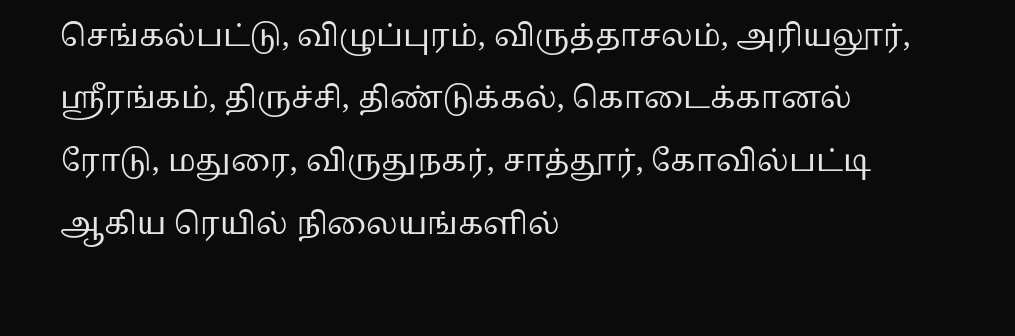செங்கல்பட்டு, விழுப்புரம், விருத்தாசலம், அரியலூர், ஸ்ரீரங்கம், திருச்சி, திண்டுக்கல், கொடைக்கானல் ரோடு, மதுரை, விருதுநகர், சாத்தூர், கோவில்பட்டி ஆகிய ரெயில் நிலையங்களில்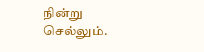நின்று செல்லும்.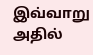இவ்வாறு அதில்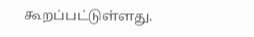கூறப்பட்டுள்ளது.